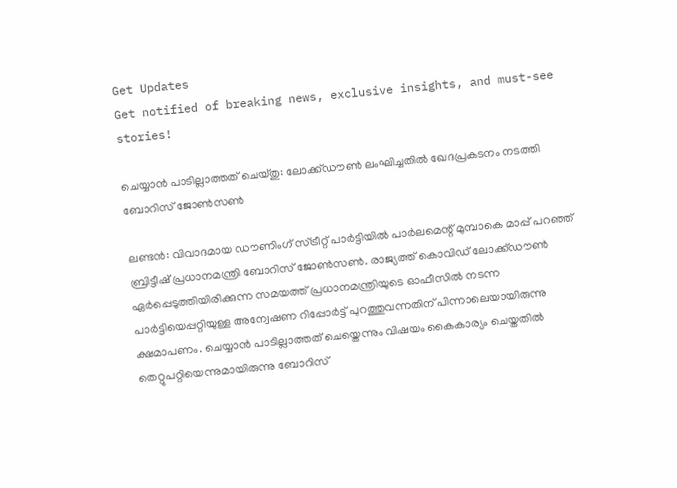Get Updates
Get notified of breaking news, exclusive insights, and must-see stories!

ചെയ്യാന്‍ പാടില്ലാത്തത് ചെയ്തു: ലോക്ക്ഡൗണ്‍ ലംഘിച്ചതില്‍ ഖേദപ്രകടനം നടത്തി ബോറിസ് ജോണ്‍സണ്‍

ലണ്ടന്‍: വിവാദമായ ഡൗണിംഗ് സ്ട്രീറ്റ് പാര്‍ട്ടിയില്‍ പാർലമെന്റ് മുമ്പാകെ മാപ്പ് പറഞ്ഞ് ബ്രിട്ടീഷ് പ്രധാനമന്ത്രി ബോറിസ് ജോണ്‍സണ്‍. രാജ്യത്ത് കൊവിഡ് ലോക്ക്ഡൗണ്‍ ഏർപ്പെടുത്തിയിരിക്കുന്ന സമയത്ത് പ്രധാനമന്ത്രിയുടെ ഓഫീസില്‍ നടന്ന പാര്‍ട്ടിയെപ്പറ്റിയുള്ള അന്വേഷണ റിപ്പോര്‍ട്ട് പുറത്തുവന്നതിന് പിന്നാലെയായിരുന്നു ക്ഷമാപണം. ചെയ്യാന്‍ പാടില്ലാത്തത് ചെയ്തെന്നും വിഷയം കൈകാര്യം ചെയ്തതില്‍ തെറ്റുപറ്റിയെന്നുമായിരുന്നു ബോറിസ്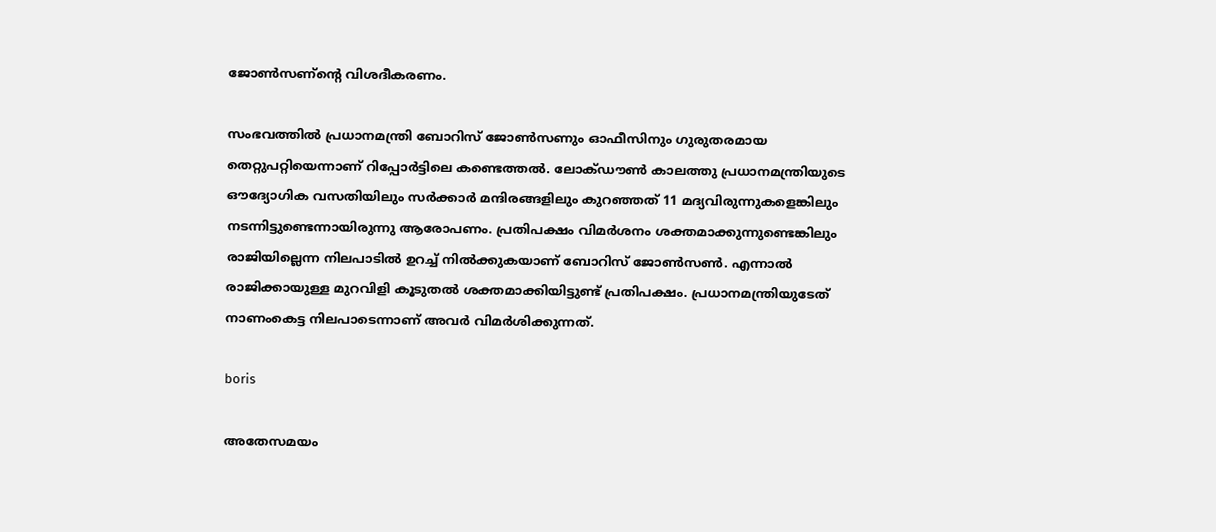ജോണ്‍സണ്ന്റെ വിശദീകരണം.

സംഭവത്തില്‍ പ്രധാനമന്ത്രി ബോറിസ് ജോണ്‍സണും ഓഫീസിനും ഗുരുതരമായ തെറ്റുപറ്റിയെന്നാണ് റിപ്പോര്‍ട്ടിലെ കണ്ടെത്തല്‍. ലോക്ഡൗൺ കാലത്തു പ്രധാനമന്ത്രിയുടെ ഔദ്യോഗിക വസതിയിലും സർക്കാർ മന്ദിരങ്ങളിലും കുറഞ്ഞത് 11 മദ്യവിരുന്നുകളെങ്കിലും നടന്നിട്ടുണ്ടെന്നായിരുന്നു ആരോപണം. പ്രതിപക്ഷം വിമർശനം ശക്തമാക്കുന്നുണ്ടെങ്കിലും രാജിയില്ലെന്ന നിലപാടില്‍ ഉറച്ച് നില്‍ക്കുകയാണ് ബോറിസ് ജോണ്‍സൺ. എന്നാല്‍ രാജിക്കായുള്ള മുറവിളി കൂടുതല്‍ ശക്തമാക്കിയിട്ടുണ്ട് പ്രതിപക്ഷം. പ്രധാനമന്ത്രിയുടേത് നാണംകെട്ട നിലപാടെന്നാണ് അവർ വിമർശിക്കുന്നത്.

boris

അതേസമയം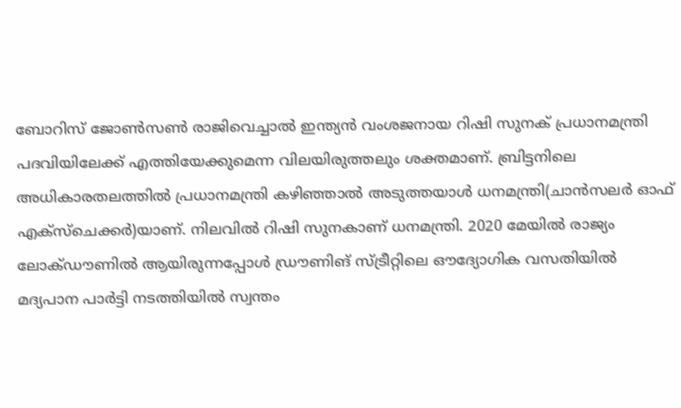ബോറിസ് ജോണ്‍സണ്‍ രാജിവെച്ചാല്‍ ഇന്ത്യന്‍ വംശജനായ റിഷി സുനക് പ്രധാനമന്ത്രി പദവിയിലേക്ക് എത്തിയേക്കുമെന്ന വിലയിരുത്തലും ശക്തമാണ്. ബ്രിട്ടനിലെ അധികാരതലത്തില്‍ പ്രധാനമന്ത്രി കഴിഞ്ഞാല്‍ അടുത്തയാള്‍ ധനമന്ത്രി(ചാന്‍സലര്‍ ഓഫ് എക്‌സ്‌ചെക്കര്‍)യാണ്. നിലവില്‍ റിഷി സുനകാണ് ധനമന്ത്രി. 2020 മേയില്‍ രാജ്യം ലോക്ഡൗണില്‍ ആയിരുന്നപ്പോള്‍ ഡ്രൗണിങ് സ്ട്രീറ്റിലെ ഔദ്യോഗിക വസതിയില്‍ മദ്യപാന പാര്‍ട്ടി നടത്തിയില്‍ സ്വന്തം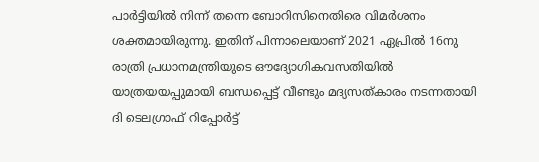പാർട്ടിയില്‍ നിന്ന് തന്നെ ബോറിസിനെതിരെ വിമർശനം ശക്തമായിരുന്നു. ഇതിന് പിന്നാലെയാണ് 2021 ഏപ്രിൽ 16നു രാത്രി പ്രധാനമന്ത്രിയുടെ ഔദ്യോഗികവസതിയിൽ യാത്രയയപ്പുമായി ബന്ധപ്പെട്ട് വീണ്ടും മദ്യസത്കാരം നടന്നതായി ദി ടെലഗ്രാഫ് റിപ്പോർട്ട്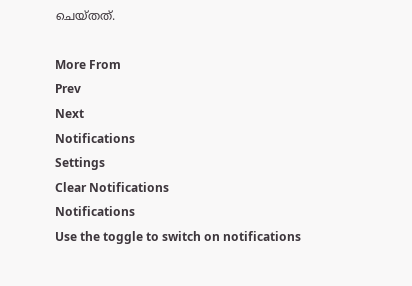ചെയ്തത്.

More From
Prev
Next
Notifications
Settings
Clear Notifications
Notifications
Use the toggle to switch on notifications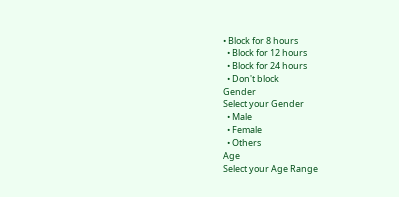• Block for 8 hours
  • Block for 12 hours
  • Block for 24 hours
  • Don't block
Gender
Select your Gender
  • Male
  • Female
  • Others
Age
Select your Age Range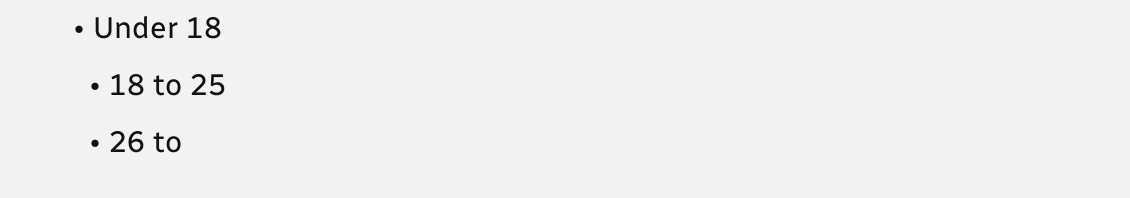• Under 18
  • 18 to 25
  • 26 to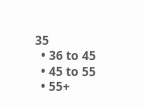35
  • 36 to 45
  • 45 to 55
  • 55+